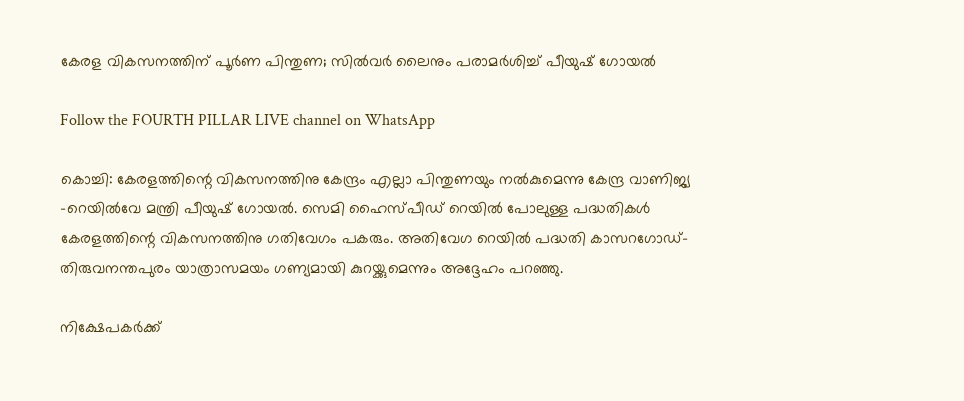കേരള വികസനത്തിന് പൂർണ പിന്തുണ; സിൽവർ ലൈനും പരാമർശിച്ച് പീയുഷ് ഗോയൽ

Follow the FOURTH PILLAR LIVE channel on WhatsApp

കൊച്ചി: കേരളത്തിന്റെ വികസനത്തിനു കേന്ദ്രം എല്ലാ പിന്തുണയും നൽകുമെന്നു കേന്ദ്ര വാണിജ്യ -റെയിൽവേ മന്ത്രി പീയുഷ് ഗോയൽ. സെമി ഹൈസ്പീഡ് റെയിൽ പോലുള്ള പദ്ധതികൾ കേരളത്തിന്റെ വികസനത്തിനു ഗതിവേഗം പകരും. അതിവേഗ റെയിൽ പദ്ധതി കാസറഗോഡ്-തിരുവനന്തപുരം യാത്രാസമയം ഗണ്യമായി കുറയ്ക്കുമെന്നും അദ്ദേഹം പറഞ്ഞു.

നിക്ഷേപകര്‍ക്ക്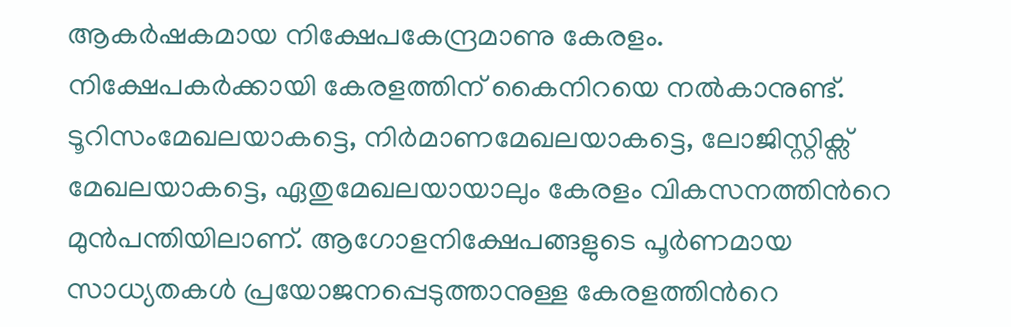ആകര്‍ഷകമായ നിക്ഷേപകേന്ദ്രമാണു കേരളം. നിക്ഷേപകര്‍ക്കായി കേരളത്തിന് കൈനിറയെ നല്‍കാനുണ്ട്. ടൂറിസംമേഖലയാകട്ടെ, നിര്‍മാണമേഖലയാകട്ടെ, ലോജിസ്റ്റിക്സ് മേഖലയാകട്ടെ, ഏതുമേഖലയായാലും കേരളം വികസനത്തിന്‍റെ മുന്‍പന്തിയിലാണ്. ആഗോളനിക്ഷേപങ്ങളുടെ പൂര്‍ണമായ സാധ്യതകള്‍ പ്രയോജനപ്പെടുത്താനുള്ള കേരളത്തിന്‍റെ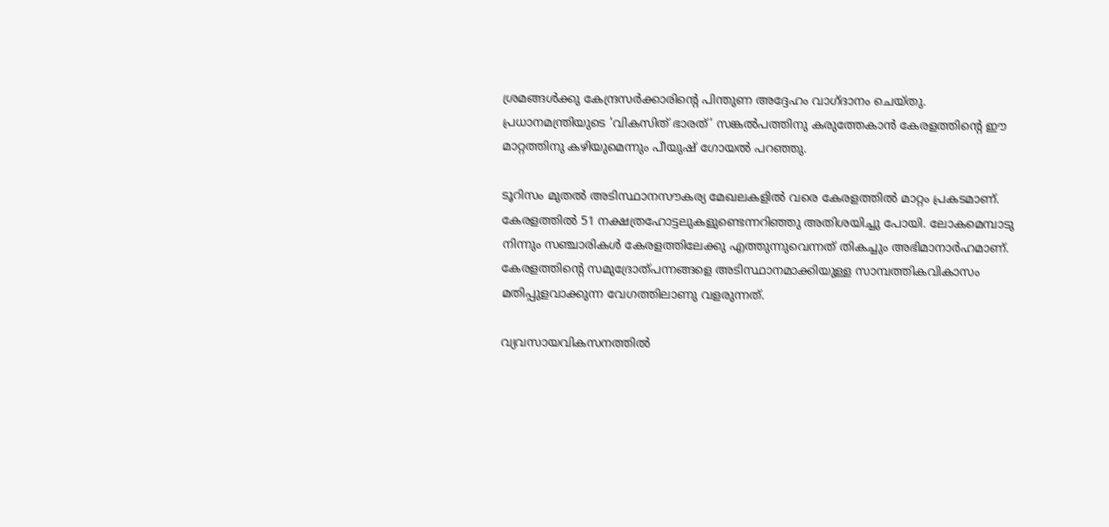ശ്രമങ്ങള്‍ക്കു കേന്ദ്രസര്‍ക്കാരിന്‍റെ പിന്തുണ അദ്ദേഹം വാഗ്ദാനം ചെയ്തു. പ്രധാനമന്ത്രിയുടെ ‘വികസിത് ഭാരത്’ സങ്കൽപത്തിനു കരുത്തേകാൻ കേരളത്തിന്റെ ഈ മാറ്റത്തിനു കഴിയുമെന്നും പീയുഷ് ഗോയൽ പറഞ്ഞു.

ടൂറിസം മുതൽ അടിസ്ഥാനസൗകര്യ മേഖലകളിൽ വരെ കേരളത്തിൽ മാറ്റം പ്രകടമാണ്. കേരളത്തില്‍ 51 നക്ഷത്രഹോട്ടലുകളുണ്ടെന്നറിഞ്ഞു അതിശയിച്ചു പോയി. ലോകമെമ്പാടു നിന്നും സഞ്ചാരികള്‍ കേരളത്തിലേക്കു എത്തുന്നുവെന്നത് തികച്ചും അഭിമാനാര്‍ഹമാണ്. കേരളത്തിന്‍റെ സമുദ്രോത്പന്നങ്ങളെ അടിസ്ഥാനമാക്കിയുള്ള സാമ്പത്തികവികാസം മതിപ്പുളവാക്കുന്ന വേഗത്തിലാണു വളരുന്നത്.

വ്യവസായവികസനത്തില്‍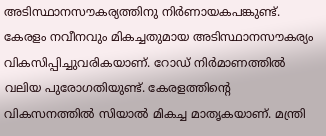അടിസ്ഥാനസൗകര്യത്തിനു നിര്‍ണായകപങ്കുണ്ട്. കേരളം നവീനവും മികച്ചതുമായ അടിസ്ഥാനസൗകര്യം വികസിപ്പിച്ചുവരികയാണ്. റോഡ് നിർമാണത്തിൽ വലിയ പുരോഗതിയുണ്ട്. കേരളത്തിന്റെ വികസനത്തിൽ സിയാൽ മികച്ച മാതൃകയാണ്. മന്ത്രി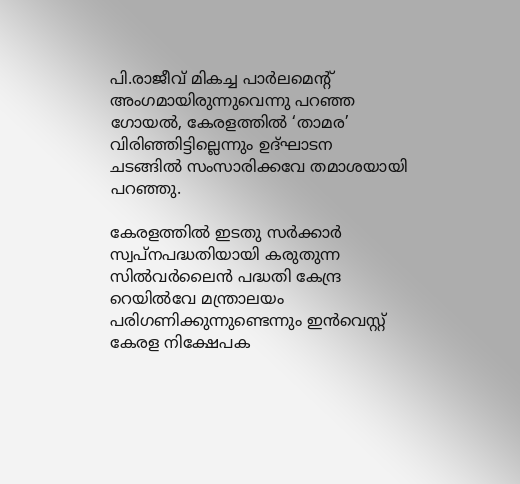പി.രാജീവ് മികച്ച പാർലമെന്റ് അംഗമായിരുന്നുവെന്നു പറഞ്ഞ ഗോയൽ, കേരളത്തിൽ ‘താമര’ വിരിഞ്ഞിട്ടില്ലെന്നും ഉദ്ഘാടന ചടങ്ങിൽ സംസാരിക്കവേ തമാശയായി പറഞ്ഞു.

കേരളത്തിൽ ഇടതു സർക്കാർ സ്വപ്നപദ്ധതിയായി കരുതുന്ന സിൽവർലൈൻ പദ്ധതി കേന്ദ്ര റെയിൽവേ മന്ത്രാലയം പരിഗണിക്കുന്നുണ്ടെന്നും ഇൻവെസ്റ്റ് കേരള നിക്ഷേപക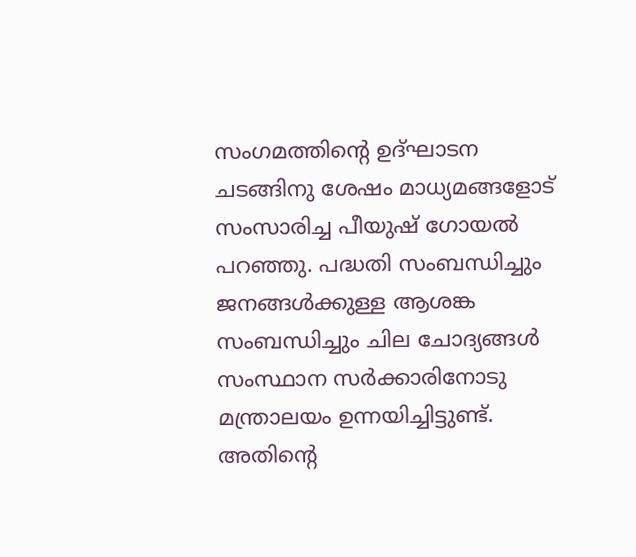സംഗമത്തിന്റെ ഉദ്ഘാടന ചടങ്ങിനു ശേഷം മാധ്യമങ്ങളോട് സംസാരിച്ച പീയുഷ് ഗോയൽ പറഞ്ഞു. പദ്ധതി സംബന്ധിച്ചും ജനങ്ങൾക്കുള്ള ആശങ്ക സംബന്ധിച്ചും ചില ചോദ്യങ്ങൾ സംസ്ഥാന സർക്കാരിനോടു മന്ത്രാലയം ഉന്നയിച്ചിട്ടുണ്ട്. അതിന്റെ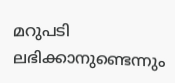മറുപടി ലഭിക്കാനുണ്ടെന്നും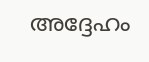അദ്ദേഹം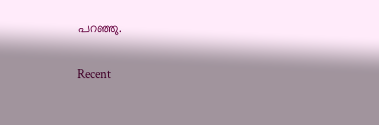പറഞ്ഞു.

Recent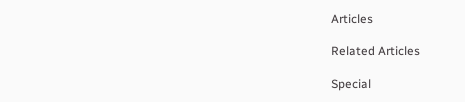Articles

Related Articles

Special